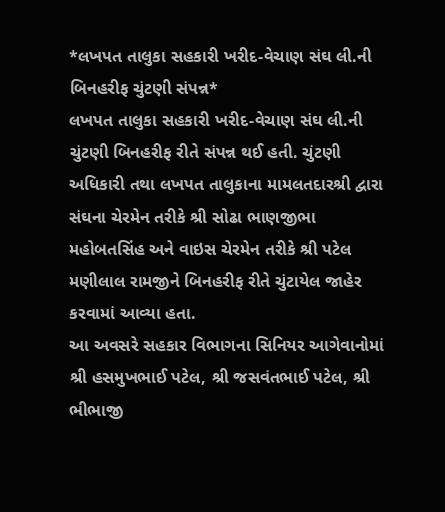*લખપત તાલુકા સહકારી ખરીદ-વેચાણ સંઘ લી.ની બિનહરીફ ચુંટણી સંપન્ન*
લખપત તાલુકા સહકારી ખરીદ-વેચાણ સંઘ લી.ની ચુંટણી બિનહરીફ રીતે સંપન્ન થઈ હતી. ચુંટણી અધિકારી તથા લખપત તાલુકાના મામલતદારશ્રી દ્વારા સંઘના ચેરમેન તરીકે શ્રી સોઢા ભાણજીભા મહોબતસિંહ અને વાઇસ ચેરમેન તરીકે શ્રી પટેલ મણીલાલ રામજીને બિનહરીફ રીતે ચુંટાયેલ જાહેર કરવામાં આવ્યા હતા.
આ અવસરે સહકાર વિભાગના સિનિયર આગેવાનોમાં શ્રી હસમુખભાઈ પટેલ, શ્રી જસવંતભાઈ પટેલ, શ્રી ભીભાજી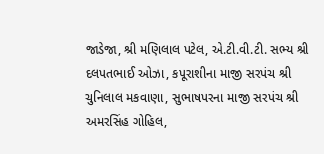જાડેજા, શ્રી મણિલાલ પટેલ, એ.ટી.વી.ટી. સભ્ય શ્રી દલપતભાઈ ઓઝા, કપૂરાશીના માજી સરપંચ શ્રી ચુનિલાલ મકવાણા, સુભાષપરના માજી સરપંચ શ્રી અમરસિંહ ગોહિલ,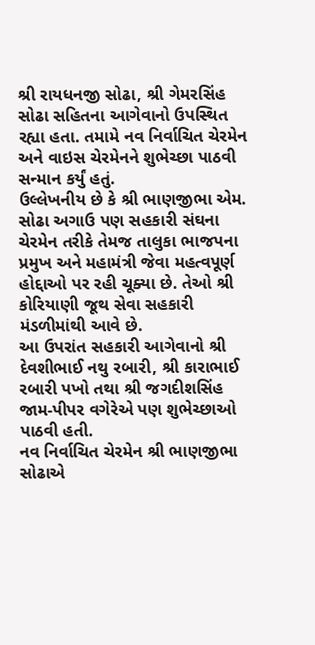શ્રી રાયધનજી સોઢા, શ્રી ગેમરસિંહ સોઢા સહિતના આગેવાનો ઉપસ્થિત રહ્યા હતા. તમામે નવ નિર્વાચિત ચેરમેન અને વાઇસ ચેરમેનને શુભેચ્છા પાઠવી સન્માન કર્યું હતું.
ઉલ્લેખનીય છે કે શ્રી ભાણજીભા એમ. સોઢા અગાઉ પણ સહકારી સંઘના ચેરમેન તરીકે તેમજ તાલુકા ભાજપના પ્રમુખ અને મહામંત્રી જેવા મહત્વપૂર્ણ હોદ્દાઓ પર રહી ચૂક્યા છે. તેઓ શ્રી કોરિયાણી જૂથ સેવા સહકારી મંડળીમાંથી આવે છે.
આ ઉપરાંત સહકારી આગેવાનો શ્રી દેવશીભાઈ નથુ રબારી, શ્રી કારાભાઈ રબારી પખો તથા શ્રી જગદીશસિંહ જામ-પીપર વગેરેએ પણ શુભેચ્છાઓ પાઠવી હતી.
નવ નિર્વાચિત ચેરમેન શ્રી ભાણજીભા સોઢાએ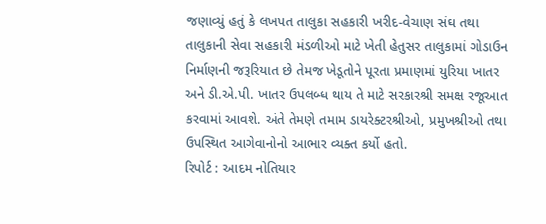જણાવ્યું હતું કે લખપત તાલુકા સહકારી ખરીદ-વેચાણ સંઘ તથા તાલુકાની સેવા સહકારી મંડળીઓ માટે ખેતી હેતુસર તાલુકામાં ગોડાઉન નિર્માણની જરૂરિયાત છે તેમજ ખેડૂતોને પૂરતા પ્રમાણમાં યુરિયા ખાતર અને ડી.એ.પી. ખાતર ઉપલબ્ધ થાય તે માટે સરકારશ્રી સમક્ષ રજૂઆત કરવામાં આવશે. અંતે તેમણે તમામ ડાયરેક્ટરશ્રીઓ, પ્રમુખશ્રીઓ તથા ઉપસ્થિત આગેવાનોનો આભાર વ્યક્ત કર્યો હતો.
રિપોર્ટ : આદમ નોતિયાર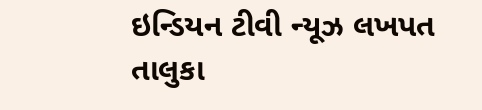ઇન્ડિયન ટીવી ન્યૂઝ લખપત તાલુકા